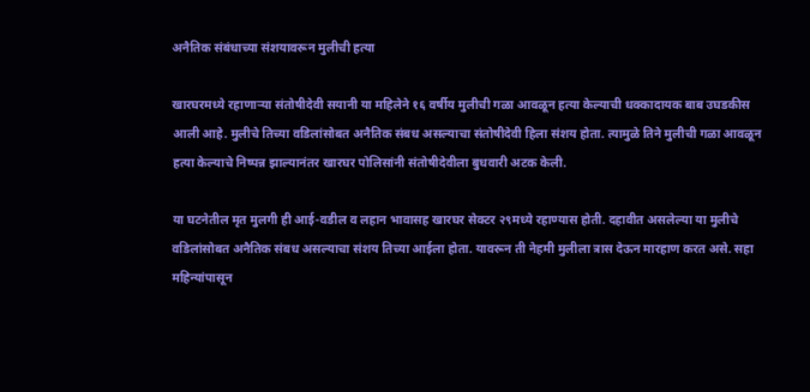अनैतिक संबंधाच्या संशयावरून मुलीची हत्या

खारघरमध्ये रहाणाऱ्या संतोषीदेवी सयानी या महिलेने १६ वर्षीय मुलीची गळा आवळून हत्या केल्याची धक्कादायक बाब उघडकीस आली आहे. मुलीचे तिच्या वडिलांसोबत अनैतिक संबध असल्याचा संतोषीदेवी हिला संशय होता. त्यामुळे तिने मुलीची गळा आवळून हत्या केल्याचे निष्पन्न झाल्यानंतर खारघर पोलिसांनी संतोषीदेवीला बुधवारी अटक केली.

या घटनेतील मृत मुलगी ही आई-वडील व लहान भावासह खारघर सेक्टर २९मध्ये रहाण्यास होती. दहावीत असलेल्या या मुलीचे वडिलांसोबत अनैतिक संबध असल्याचा संशय तिच्या आईला होता. यावरून ती नेहमी मुलीला त्रास देऊन मारहाण करत असे. सहा महिन्यांपासून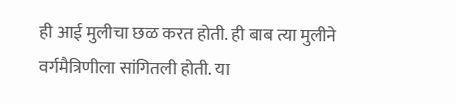ही आई मुलीचा छळ करत होती. ही बाब त्या मुलीने वर्गमैत्रिणीला सांगितली होती. या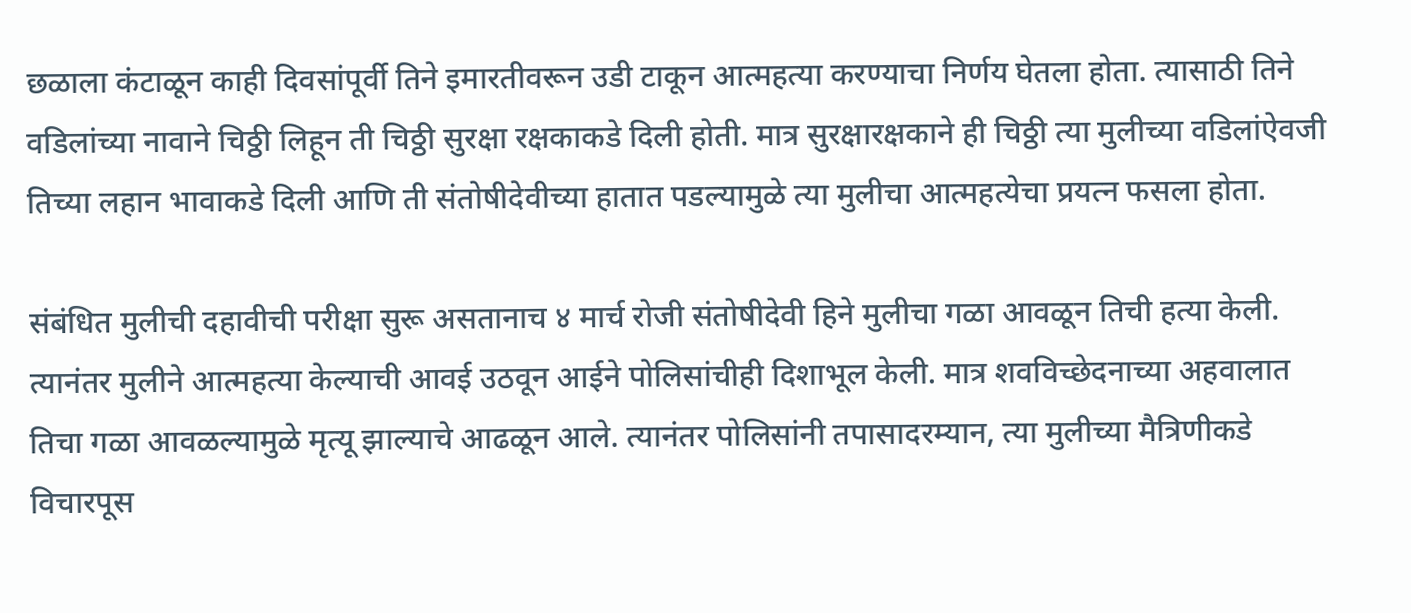छळाला कंटाळून काही दिवसांपूर्वी तिने इमारतीवरून उडी टाकून आत्महत्या करण्याचा निर्णय घेतला होता. त्यासाठी तिने वडिलांच्या नावाने चिठ्ठी लिहून ती चिठ्ठी सुरक्षा रक्षकाकडे दिली होती. मात्र सुरक्षारक्षकाने ही चिठ्ठी त्या मुलीच्या वडिलांऐवजी तिच्या लहान भावाकडे दिली आणि ती संतोषीदेवीच्या हातात पडल्यामुळे त्या मुलीचा आत्महत्येचा प्रयत्न फसला होता.

संबंधित मुलीची दहावीची परीक्षा सुरू असतानाच ४ मार्च रोजी संतोषीदेवी हिने मुलीचा गळा आवळून तिची हत्या केली. त्यानंतर मुलीने आत्महत्या केल्याची आवई उठवून आईने पोलिसांचीही दिशाभूल केली. मात्र शवविच्छेदनाच्या अहवालात तिचा गळा आवळल्यामुळे मृत्यू झाल्याचे आढळून आले. त्यानंतर पोलिसांनी तपासादरम्यान, त्या मुलीच्या मैत्रिणीकडे विचारपूस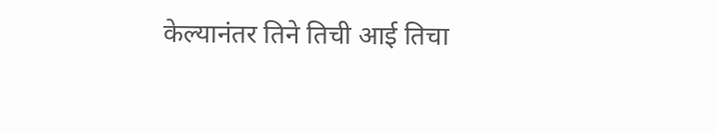केल्यानंतर तिने तिची आई तिचा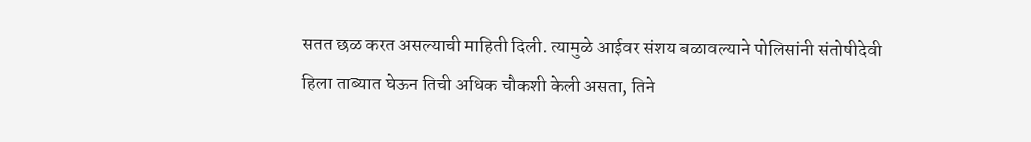सतत छळ करत असल्याची माहिती दिली. त्यामुळे आईवर संशय बळावल्याने पोलिसांनी संतोषीदेवी हिला ताब्यात घेऊन तिची अधिक चौकशी केली असता, तिने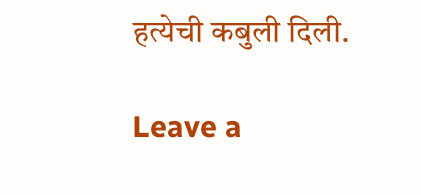हत्येची कबुली दिली.

Leave a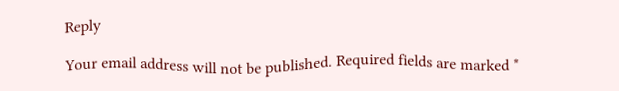Reply

Your email address will not be published. Required fields are marked *